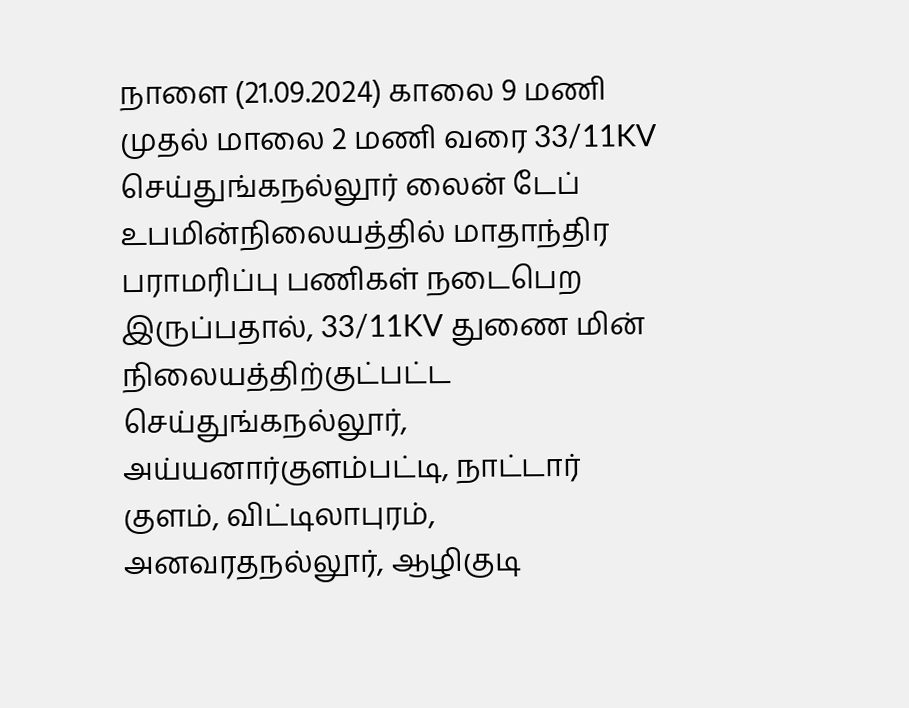நாளை (21.09.2024) காலை 9 மணி முதல் மாலை 2 மணி வரை 33/11KV செய்துங்கநல்லூர் லைன் டேப் உபமின்நிலையத்தில் மாதாந்திர பராமரிப்பு பணிகள் நடைபெற இருப்பதால், 33/11KV துணை மின் நிலையத்திற்குட்பட்ட செய்துங்கநல்லூர், அய்யனார்குளம்பட்டி, நாட்டார் குளம், விட்டிலாபுரம், அனவரதநல்லூர், ஆழிகுடி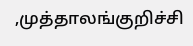,முத்தாலங்குறிச்சி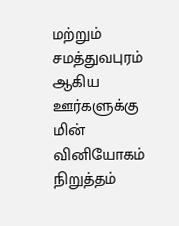மற்றும் சமத்துவபுரம் ஆகிய ஊர்களுக்கு மின் வினியோகம் நிறுத்தம்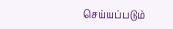செய்யப்படும்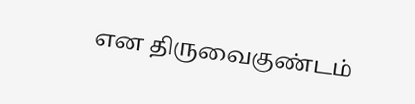என திருவைகுண்டம்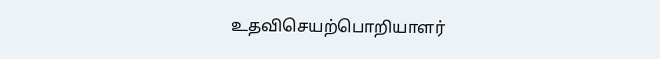உதவிசெயற்பொறியாளர்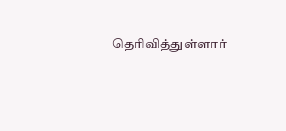தெரிவித்துள்ளார்